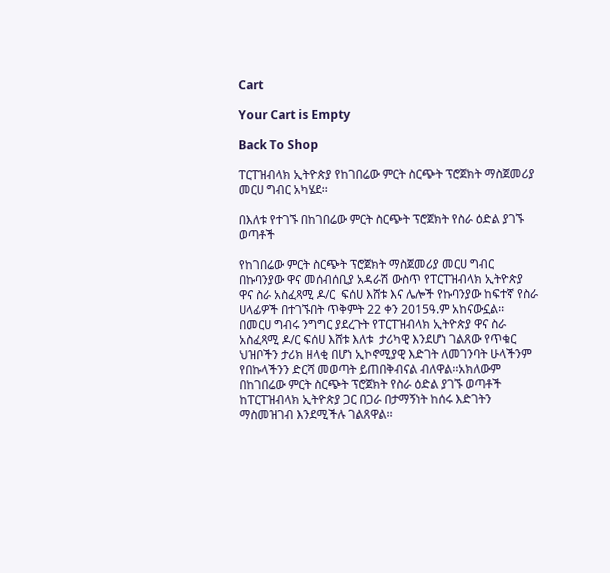Cart

Your Cart is Empty

Back To Shop

ፐርፐዝብላክ ኢትዮጵያ የከገበሬው ምርት ስርጭት ፕሮጀክት ማስጀመሪያ መርሀ ግብር አካሄደ፡፡

በእለቱ የተገኙ በከገበሬው ምርት ስርጭት ፕሮጀክት የስራ ዕድል ያገኙ ወጣቶች

የከገበሬው ምርት ስርጭት ፕሮጀክት ማስጀመሪያ መርሀ ግብር በኩባንያው ዋና መሰብሰቢያ አዳራሽ ውስጥ የፐርፐዝብላክ ኢትዮጵያ ዋና ስራ አስፈጻሚ ዶ/ር  ፍሰሀ እሸቱ እና ሌሎች የኩባንያው ከፍተኛ የስራ ሀላፊዎች በተገኙበት ጥቅምት 22 ቀን 2015ዓ.ም አከናውኗል፡፡
በመርሀ ግብሩ ንግግር ያደረጉት የፐርፐዝብላክ ኢትዮጵያ ዋና ስራ አስፈጻሚ ዶ/ር ፍሰሀ እሸቱ እለቱ  ታሪካዊ እንደሆነ ገልጸው የጥቁር ህዝቦችን ታሪክ ዘላቂ በሆነ ኢኮኖሚያዊ እድገት ለመገንባት ሁላችንም የበኩላችንን ድርሻ መወጣት ይጠበቅብናል ብለዋል፡፡አክለውም በከገበሬው ምርት ስርጭት ፕሮጀክት የስራ ዕድል ያገኙ ወጣቶች ከፐርፐዝብላክ ኢትዮጵያ ጋር በጋራ በታማኝነት ከሰሩ እድገትን ማስመዝገብ እንደሚችሉ ገልጸዋል፡፡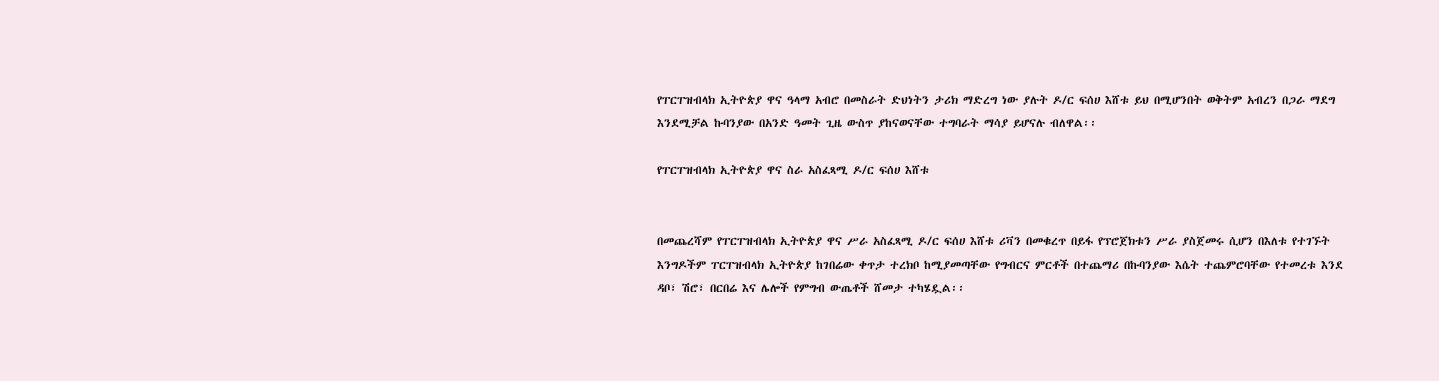የፐርፐዝብላክ ኢትዮጵያ ዋና ዓላማ አብሮ በመስራት ድህነትን ታሪክ ማድረግ ነው ያሉት ዶ/ር ፍሰሀ እሸቱ ይህ በሚሆንበት ወቅትም አብረን በጋራ ማደግ እንደሚቻል ኩባንያው በአንድ ዓመት ጊዜ ውስጥ ያከናወናቸው ተግባራት ማሳያ ይሆናሉ ብለዋል፡፡

የፐርፐዝብላክ ኢትዮጵያ ዋና ስራ አስፈጻሚ ዶ/ር ፍሰሀ እሸቱ


በመጨረሻም የፐርፐዝብላክ ኢትዮጵያ ዋና ሥራ አስፈጻሚ ዶ/ር ፍሰሀ እሸቱ ሪቫን በመቁረጥ በይፋ የፕሮጀክቱን ሥራ ያስጀመሩ ሲሆን በእለቱ የተገኙት እንግዶችም ፐርፐዝብላክ ኢትዮጵያ ከገበሬው ቀጥታ ተረክቦ ከሚያመጣቸው የግብርና ምርቶች በተጨማሪ በኩባንያው እሴት ተጨምሮባቸው የተመረቱ እንደ ዳቦ፣ ሽሮ፣ በርበሬ እና ሌሎች የምግብ ውጤቶች ሸመታ ተካሄዷል፡፡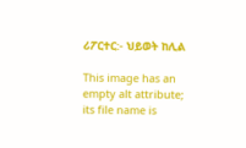ሪፖርተር:- ህይወት ከሊል

This image has an empty alt attribute; its file name is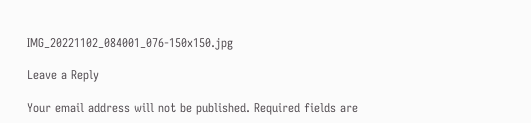IMG_20221102_084001_076-150x150.jpg

Leave a Reply

Your email address will not be published. Required fields are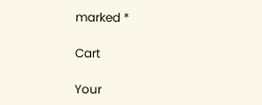marked *

Cart

Your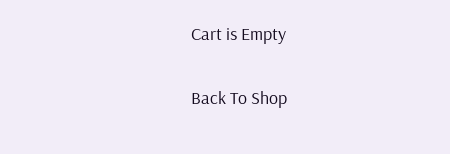Cart is Empty

Back To Shop